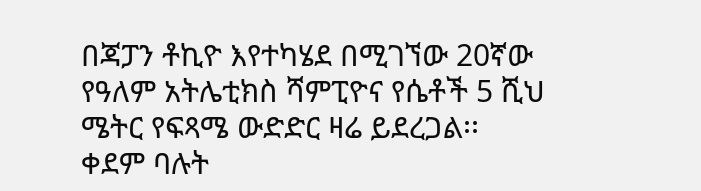በጃፓን ቶኪዮ እየተካሄደ በሚገኘው 20ኛው የዓለም አትሌቲክስ ሻምፒዮና የሴቶች 5 ሺህ ሜትር የፍጻሜ ውድድር ዛሬ ይደረጋል፡፡
ቀደም ባሉት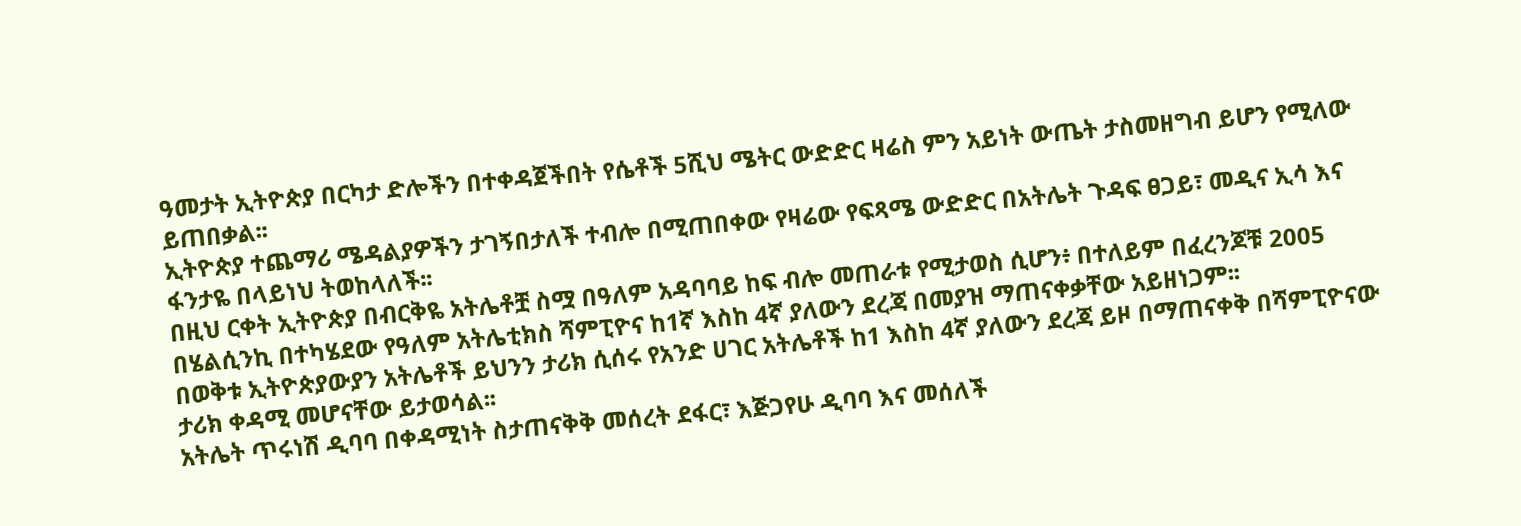ዓመታት ኢትዮጵያ በርካታ ድሎችን በተቀዳጀችበት የሴቶች 5ሺህ ሜትር ውድድር ዛሬስ ምን አይነት ውጤት ታስመዘግብ ይሆን የሚለው ይጠበቃል፡፡
ኢትዮጵያ ተጨማሪ ሜዳልያዎችን ታገኝበታለች ተብሎ በሚጠበቀው የዛሬው የፍጻሜ ውድድር በአትሌት ጉዳፍ ፀጋይ፣ መዲና ኢሳ እና ፋንታዬ በላይነህ ትወከላለች፡፡
በዚህ ርቀት ኢትዮጵያ በብርቅዬ አትሌቶቿ ስሟ በዓለም አዳባባይ ከፍ ብሎ መጠራቱ የሚታወስ ሲሆን፥ በተለይም በፈረንጆቹ 2005 በሄልሲንኪ በተካሄደው የዓለም አትሌቲክስ ሻምፒዮና ከ1ኛ እስከ 4ኛ ያለውን ደረጃ በመያዝ ማጠናቀቃቸው አይዘነጋም፡፡
በወቅቱ ኢትዮጵያውያን አትሌቶች ይህንን ታሪክ ሲሰሩ የአንድ ሀገር አትሌቶች ከ1 እስከ 4ኛ ያለውን ደረጃ ይዞ በማጠናቀቅ በሻምፒዮናው ታሪክ ቀዳሚ መሆናቸው ይታወሳል፡፡
አትሌት ጥሩነሽ ዲባባ በቀዳሚነት ስታጠናቅቅ መሰረት ደፋር፣ እጅጋየሁ ዲባባ እና መሰለች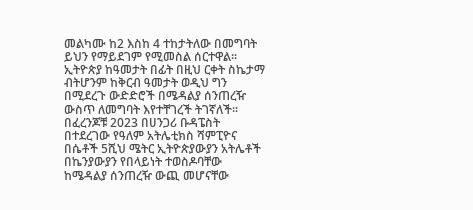መልካሙ ከ2 እስከ 4 ተከታትለው በመግባት ይህን የማይደገም የሚመስል ሰርተዋል፡፡
ኢትዮጵያ ከዓመታት በፊት በዚህ ርቀት ስኬታማ ብትሆንም ከቅርብ ዓመታት ወዲህ ግን በሚደረጉ ውድድሮች በሜዳልያ ሰንጠረዥ ውስጥ ለመግባት እየተቸገረች ትገኛለች፡፡
በፈረንጆቹ 2023 በሀንጋሪ ቡዳፔስት በተደረገው የዓለም አትሌቲክስ ሻምፒዮና በሴቶች 5ሺህ ሜትር ኢትዮጵያውያን አትሌቶች በኬንያውያን የበላይነት ተወስዶባቸው ከሜዳልያ ሰንጠረዥ ውጪ መሆናቸው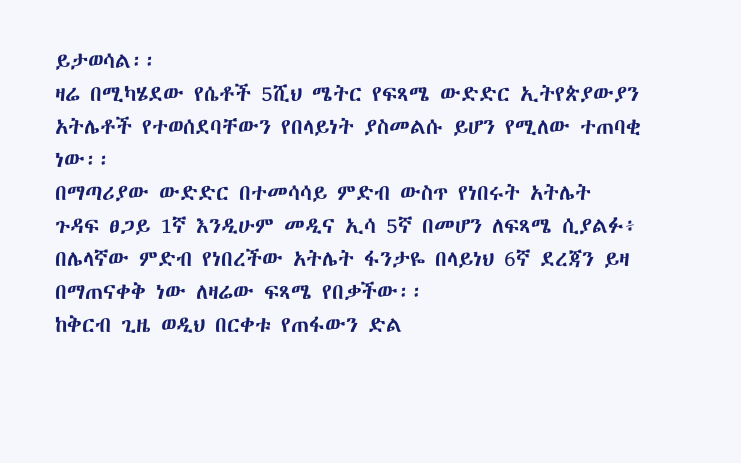ይታወሳል፡፡
ዛሬ በሚካሄደው የሴቶች 5ሺህ ሜትር የፍጻሜ ውድድር ኢትየጵያውያን አትሌቶች የተወሰደባቸውን የበላይነት ያስመልሱ ይሆን የሚለው ተጠባቂ ነው፡፡
በማጣሪያው ውድድር በተመሳሳይ ምድብ ውስጥ የነበሩት አትሌት ጉዳፍ ፀጋይ 1ኛ እንዲሁም መዲና ኢሳ 5ኛ በመሆን ለፍጻሜ ሲያልፉ፥ በሌላኛው ምድብ የነበረችው አትሌት ፋንታዬ በላይነህ 6ኛ ደረጃን ይዛ በማጠናቀቅ ነው ለዛሬው ፍጻሜ የበቃችው፡፡
ከቅርብ ጊዜ ወዲህ በርቀቱ የጠፋውን ድል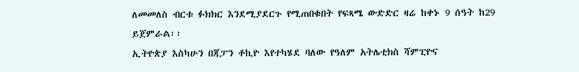ለመመለስ ብርቱ ፉክክር እንደሚያደርጉ የሚጠበቁበት የፍጻሜ ውድድር ዛሬ ከቀኑ 9 ሰዓት ከ29 ይጀምራል፡፡
ኢትዮጵያ እስካሁን በጃፓን ቶኪዮ እየተካሄደ ባለው የዓለም አትሌቲክስ ሻምፒዮና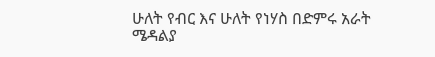ሁለት የብር እና ሁለት የነሃስ በድምሩ አራት ሜዳልያ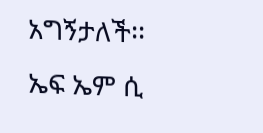አግኝታለች፡፡
ኤፍ ኤም ሲ